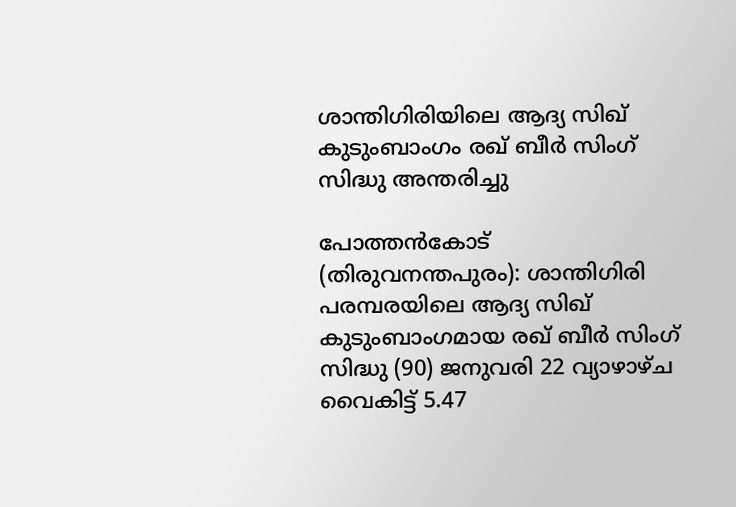ശാന്തിഗിരിയിലെ ആദ്യ സിഖ് കുടുംബാംഗം രഖ് ബീർ സിംഗ് സിദ്ധു അന്തരിച്ചു

പോത്തൻകോട് (തിരുവനന്തപുരം): ശാന്തിഗിരി പരമ്പരയിലെ ആദ്യ സിഖ് കുടുംബാംഗമായ രഖ് ബീർ സിംഗ് സിദ്ധു (90) ജനുവരി 22 വ്യാഴാഴ്ച വൈകിട്ട് 5.47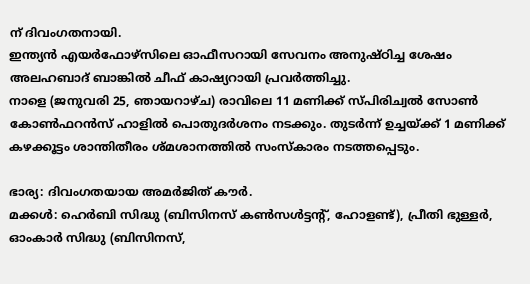ന് ദിവംഗതനായി.
ഇന്ത്യൻ എയർഫോഴ്സിലെ ഓഫീസറായി സേവനം അനുഷ്ഠിച്ച ശേഷം അലഹബാദ് ബാങ്കിൽ ചീഫ് കാഷ്യറായി പ്രവർത്തിച്ചു.
നാളെ (ജനുവരി 25, ഞായറാഴ്ച) രാവിലെ 11 മണിക്ക് സ്പിരിച്വൽ സോൺ കോൺഫറൻസ് ഹാളിൽ പൊതുദർശനം നടക്കും. തുടർന്ന് ഉച്ചയ്ക്ക് 1 മണിക്ക് കഴക്കൂട്ടം ശാന്തിതീരം ശ്മശാനത്തിൽ സംസ്കാരം നടത്തപ്പെടും.

ഭാര്യ: ദിവംഗതയായ അമർജിത് കൗർ.
മക്കൾ: ഹെർബി സിദ്ധു (ബിസിനസ് കൺസൾട്ടന്റ്, ഹോളണ്ട്), പ്രീതി ഭുള്ളർ, ഓംകാർ സിദ്ധു (ബിസിനസ്,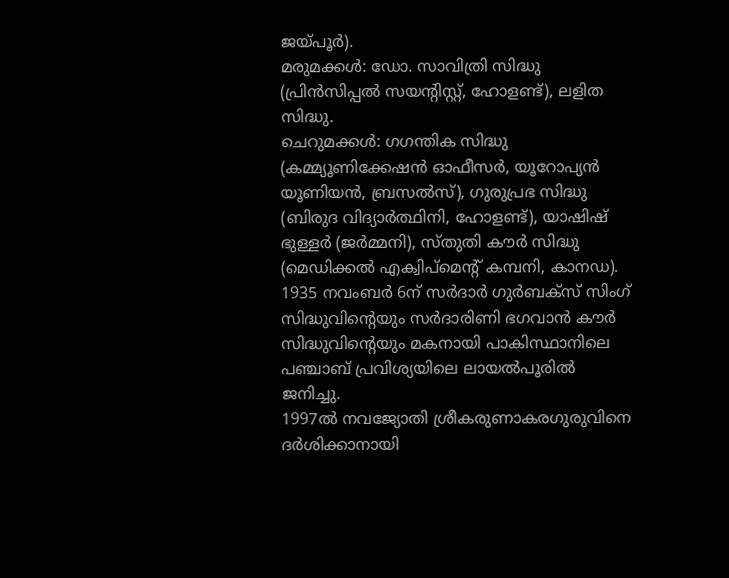ജയ്പൂർ).
മരുമക്കൾ: ഡോ. സാവിത്രി സിദ്ധു (പ്രിൻസിപ്പൽ സയന്റിസ്റ്റ്, ഹോളണ്ട്), ലളിത സിദ്ധു.
ചെറുമക്കൾ: ഗഗന്തിക സിദ്ധു (കമ്മ്യൂണിക്കേഷൻ ഓഫീസർ, യൂറോപ്യൻ യൂണിയൻ, ബ്രസൽസ്), ഗുരുപ്രഭ സിദ്ധു (ബിരുദ വിദ്യാർത്ഥിനി, ഹോളണ്ട്), യാഷിഷ് ഭുള്ളർ (ജർമ്മനി), സ്തുതി കൗർ സിദ്ധു (മെഡിക്കൽ എക്വിപ്മെന്റ് കമ്പനി, കാനഡ).
1935 നവംബർ 6ന് സർദാർ ഗുർബക്സ് സിംഗ് സിദ്ധുവിന്റെയും സർദാരിണി ഭഗവാൻ കൗർ സിദ്ധുവിന്റെയും മകനായി പാകിസ്ഥാനിലെ പഞ്ചാബ് പ്രവിശ്യയിലെ ലായൽപൂരിൽ ജനിച്ചു.
1997ൽ നവജ്യോതി ശ്രീകരുണാകരഗുരുവിനെ ദർശിക്കാനായി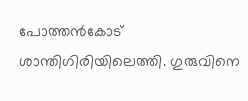പോത്തൻകോട് ശാന്തിഗിരിയിലെത്തി. ഗുരുവിനെ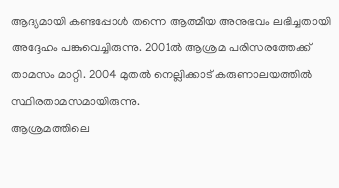ആദ്യമായി കണ്ടപ്പോൾ തന്നെ ആത്മീയ അനുഭവം ലഭിച്ചതായി അദ്ദേഹം പങ്കുവെച്ചിരുന്നു. 2001ൽ ആശ്രമ പരിസരത്തേക്ക് താമസം മാറ്റി. 2004 മുതൽ നെല്ലിക്കാട് കരുണാലയത്തിൽ സ്ഥിരതാമസമായിരുന്നു.
ആശ്രമത്തിലെ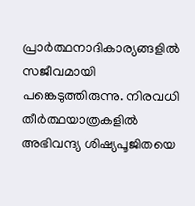പ്രാർത്ഥനാദികാര്യങ്ങളിൽ സജീവമായി പങ്കെടുത്തിരുന്നു. നിരവധി തീർത്ഥയാത്രകളിൽ അഭിവന്ദ്യ ശിഷ്യപൂജിതയെ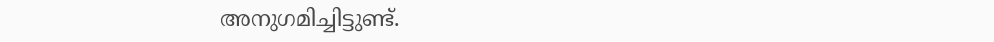അനുഗമിച്ചിട്ടുണ്ട്.